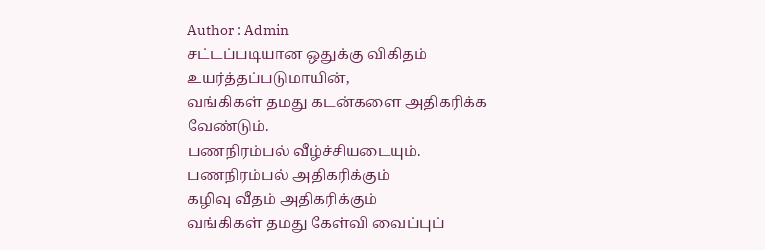Author : Admin
சட்டப்படியான ஒதுக்கு விகிதம் உயர்த்தப்படுமாயின்,
வங்கிகள் தமது கடன்களை அதிகரிக்க வேண்டும்.
பணநிரம்பல் வீழ்ச்சியடையும்.
பணநிரம்பல் அதிகரிக்கும்
கழிவு வீதம் அதிகரிக்கும்
வங்கிகள் தமது கேள்வி வைப்புப்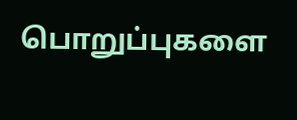பொறுப்புகளை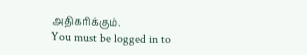அதிகரிக்கும்.
You must be logged in to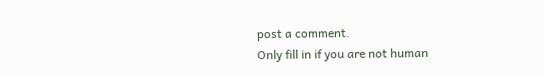post a comment.
Only fill in if you are not human